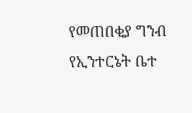የመጠበቂያ ግንብ የኢንተርኔት ቤተ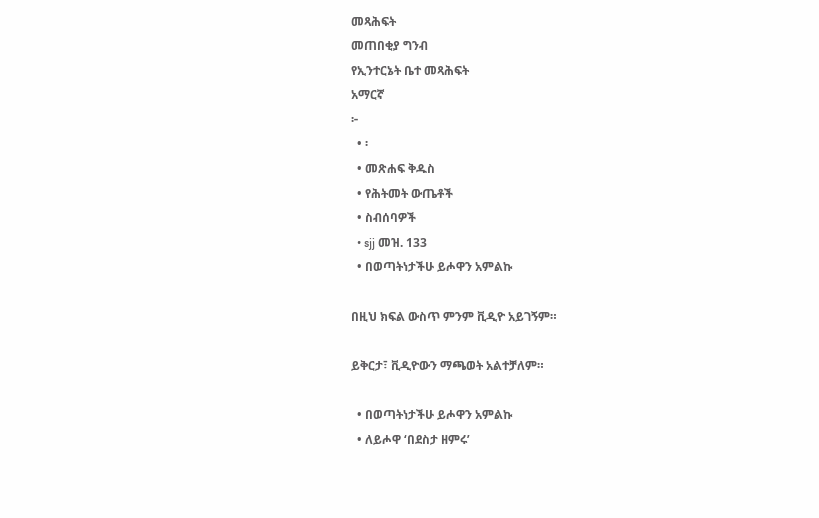መጻሕፍት
መጠበቂያ ግንብ
የኢንተርኔት ቤተ መጻሕፍት
አማርኛ
፦
  • ፡
  • መጽሐፍ ቅዱስ
  • የሕትመት ውጤቶች
  • ስብሰባዎች
  • sjj መዝ. 133
  • በወጣትነታችሁ ይሖዋን አምልኩ

በዚህ ክፍል ውስጥ ምንም ቪዲዮ አይገኝም።

ይቅርታ፣ ቪዲዮውን ማጫወት አልተቻለም።

  • በወጣትነታችሁ ይሖዋን አምልኩ
  • ለይሖዋ ‘በደስታ ዘምሩ’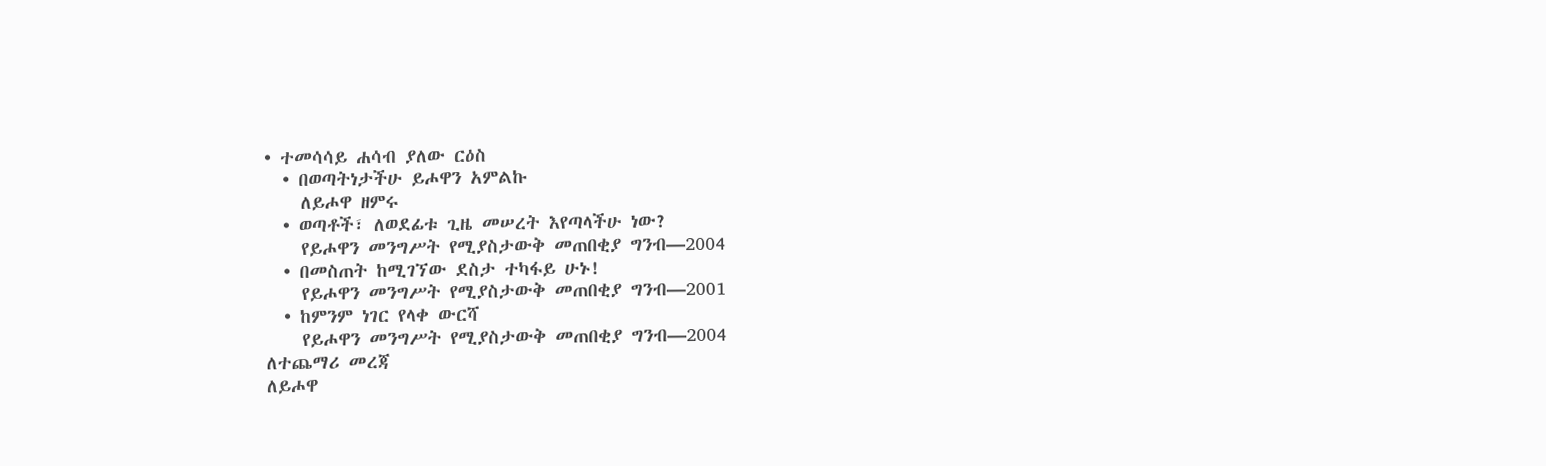• ተመሳሳይ ሐሳብ ያለው ርዕስ
  • በወጣትነታችሁ ይሖዋን አምልኩ
    ለይሖዋ ዘምሩ
  • ወጣቶች፣ ለወደፊቱ ጊዜ መሠረት እየጣላችሁ ነው?
    የይሖዋን መንግሥት የሚያስታውቅ መጠበቂያ ግንብ—2004
  • በመስጠት ከሚገኘው ደስታ ተካፋይ ሁኑ!
    የይሖዋን መንግሥት የሚያስታውቅ መጠበቂያ ግንብ—2001
  • ከምንም ነገር የላቀ ውርሻ
    የይሖዋን መንግሥት የሚያስታውቅ መጠበቂያ ግንብ—2004
ለተጨማሪ መረጃ
ለይሖዋ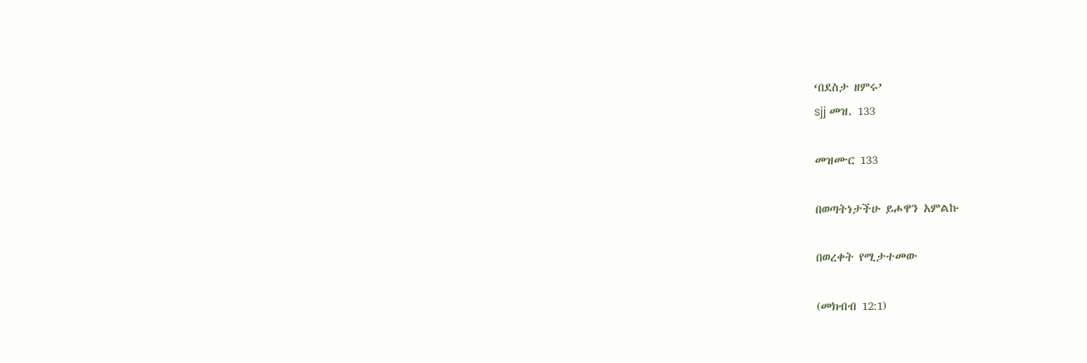‘በደስታ ዘምሩ’
sjj መዝ. 133

መዝሙር 133

በወጣትነታችሁ ይሖዋን አምልኩ

በወረቀት የሚታተመው

(መክብብ 12:1)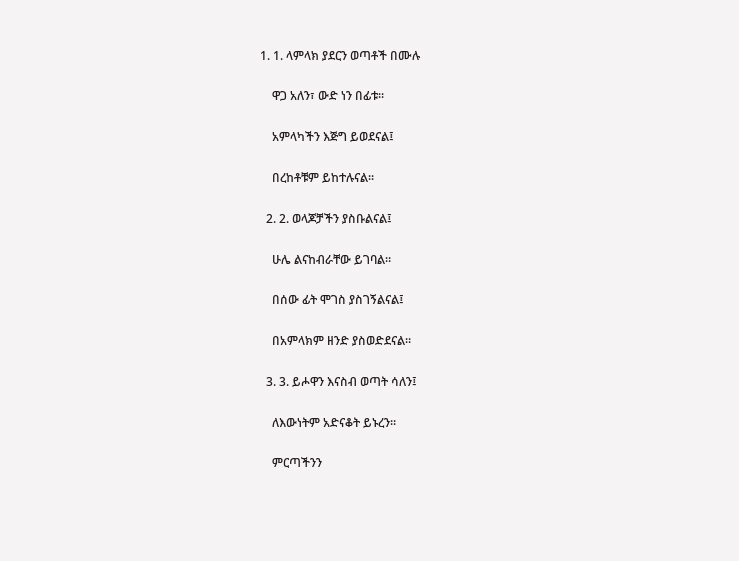1. 1. ላምላክ ያደርን ወጣቶች በሙሉ

    ዋጋ አለን፣ ውድ ነን በፊቱ።

    አምላካችን እጅግ ይወደናል፤

    በረከቶቹም ይከተሉናል።

  2. 2. ወላጆቻችን ያስቡልናል፤

    ሁሌ ልናከብራቸው ይገባል።

    በሰው ፊት ሞገስ ያስገኝልናል፤

    በአምላክም ዘንድ ያስወድደናል።

  3. 3. ይሖዋን እናስብ ወጣት ሳለን፤

    ለእውነትም አድናቆት ይኑረን።

    ምርጣችንን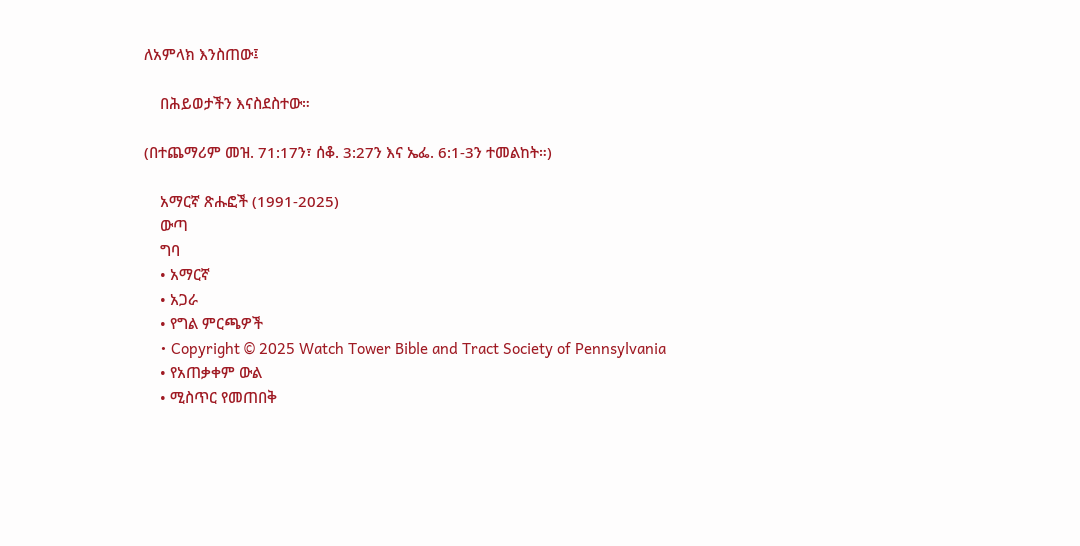ለአምላክ እንስጠው፤

    በሕይወታችን እናስደስተው።

(በተጨማሪም መዝ. 71:17ን፣ ሰቆ. 3:27ን እና ኤፌ. 6:1-3ን ተመልከት።)

    አማርኛ ጽሑፎች (1991-2025)
    ውጣ
    ግባ
    • አማርኛ
    • አጋራ
    • የግል ምርጫዎች
    • Copyright © 2025 Watch Tower Bible and Tract Society of Pennsylvania
    • የአጠቃቀም ውል
    • ሚስጥር የመጠበቅ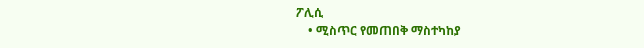ፖሊሲ
    • ሚስጥር የመጠበቅ ማስተካከያ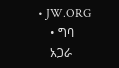• JW.ORG
    • ግባ
    አጋራ